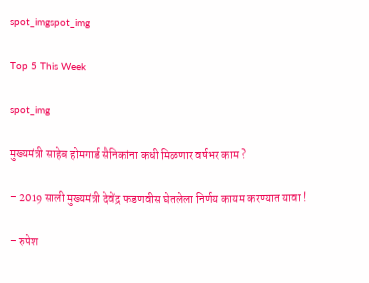spot_imgspot_img

Top 5 This Week

spot_img

मुख्यमंत्री साहेब होमगार्ड सैनिकांना कधी मिळणार वर्षभर काम ?

– 2019 साली मुख्यमंत्री देवेंद्र फडणवीस घेतलेला निर्णय कायम करण्यात यावा !

– रुपेश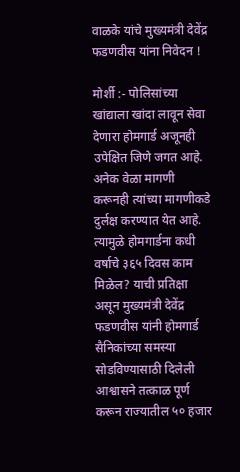वाळके यांचे मुख्यमंत्री देवेंद्र फडणवीस यांना निवेदन !

मोर्शी :- पोलिसांच्या खांद्याला खांदा लावून सेवा देणारा होमगार्ड अजूनही उपेक्षित जिणे जगत आहे. अनेक वेळा मागणी करूनही त्यांच्या मागणीकडे दुर्लक्ष करण्यात येत आहे. त्यामुळे होमगार्डना कधी वर्षाचे ३६५ दिवस काम मिळेल? याची प्रतिक्षा असून मुख्यमंत्री देवेंद्र फडणवीस यांनी होमगार्ड सैनिकांच्या समस्या सोडविण्यासाठी दिलेली आश्वासने तत्काळ पूर्ण करून राज्यातील ५० हजार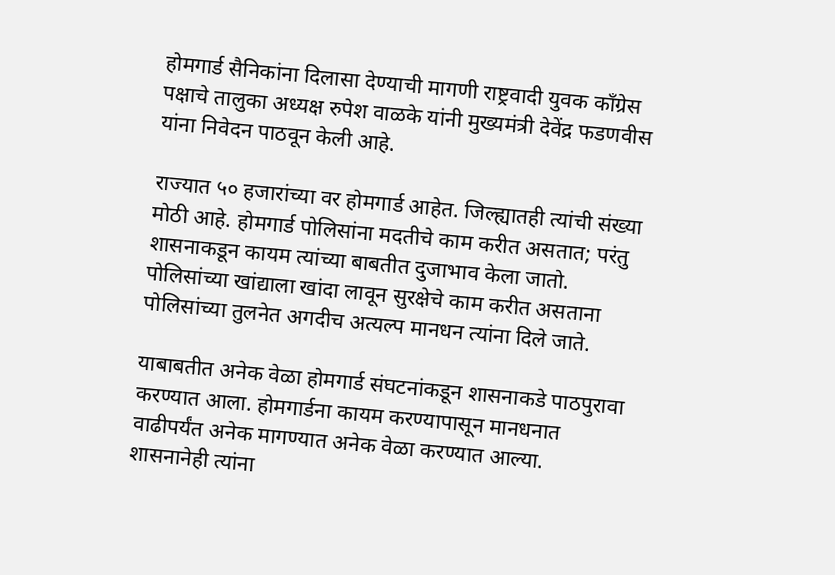होमगार्ड सैनिकांना दिलासा देण्याची मागणी राष्ट्रवादी युवक काँग्रेस पक्षाचे तालुका अध्यक्ष रुपेश वाळके यांनी मुख्यमंत्री देवेंद्र फडणवीस यांना निवेदन पाठवून केली आहे.

राज्यात ५० हजारांच्या वर होमगार्ड आहेत. जिल्ह्यातही त्यांची संख्या मोठी आहे. होमगार्ड पोलिसांना मदतीचे काम करीत असतात; परंतु शासनाकडून कायम त्यांच्या बाबतीत दुजाभाव केला जातो. पोलिसांच्या खांद्याला खांदा लावून सुरक्षेचे काम करीत असताना पोलिसांच्या तुलनेत अगदीच अत्यल्प मानधन त्यांना दिले जाते.

याबाबतीत अनेक वेळा होमगार्ड संघटनांकडून शासनाकडे पाठपुरावा करण्यात आला. होमगार्डना कायम करण्यापासून मानधनात वाढीपर्यंत अनेक मागण्यात अनेक वेळा करण्यात आल्या. शासनानेही त्यांना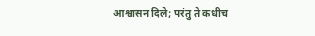आश्वासन दिले; परंतु ते कधीच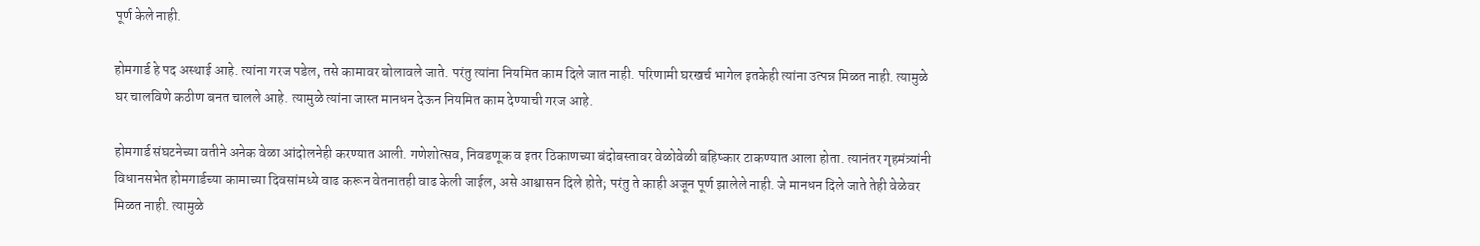पूर्ण केले नाही.

होमगार्ड हे पद अस्थाई आहे. त्यांना गरज पडेल, तसे कामावर बोलावले जाते. परंतु त्यांना नियमित काम दिले जात नाही. परिणामी घरखर्च भागेल इतकेही त्यांना उत्पन्न मिळत नाही. त्यामुळे घर चालविणे कठीण बनत चालले आहे. त्यामुळे त्यांना जास्त मानधन देऊन नियमित काम देण्याची गरज आहे.

होमगार्ड संघटनेच्या वतीने अनेक वेळा आंदोलनेही करण्यात आली. गणेशोत्सव, निवडणूक व इतर ठिकाणच्या बंदोबस्तावर वेळोवेळी बहिष्कार टाकण्यात आला होता. त्यानंतर गृहमंत्र्यांनी विधानसभेत होमगार्डच्या कामाच्या दिवसांमध्ये वाढ करून वेतनातही वाढ केली जाईल, असे आश्वासन दिले होते; परंतु ते काही अजून पूर्ण झालेले नाही. जे मानधन दिले जाते तेही वेळेवर मिळत नाही. त्यामुळे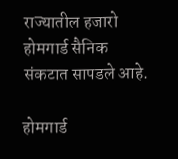राज्यातील हजारो होमगार्ड सैनिक संकटात सापडले आहे.

होमगार्ड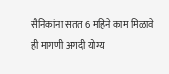सैनिकांना सतत 6 महिने काम मिळावे ही मागणी अगदी योग्य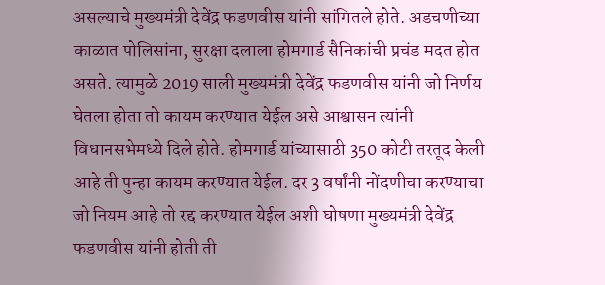असल्याचे मुख्यमंत्री देवेंद्र फडणवीस यांनी सांगितले होते. अडचणीच्या काळात पोलिसांना, सुरक्षा दलाला होमगार्ड सैनिकांची प्रचंड मदत होत असते. त्यामुळे 2019 साली मुख्यमंत्री देवेंद्र फडणवीस यांनी जो निर्णय घेतला होता तो कायम करण्यात येईल असे आश्वासन त्यांनी विधानसभेमध्ये दिले होते. होमगार्ड यांच्यासाठी 350 कोटी तरतूद केली आहे ती पुन्हा कायम करण्यात येईल. दर 3 वर्षांनी नोंदणीचा करण्याचा जो नियम आहे तो रद्द करण्यात येईल अशी घोषणा मुख्यमंत्री देवेंद्र फडणवीस यांनी होती ती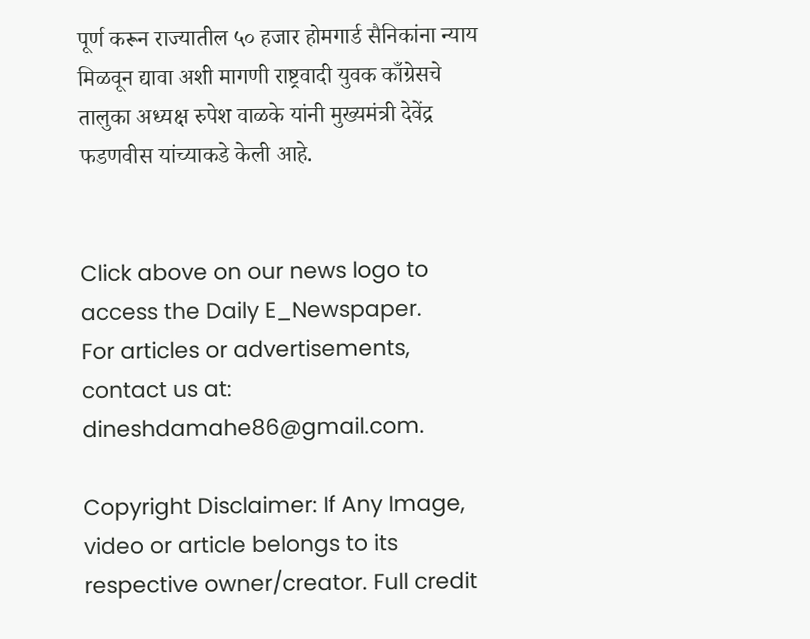पूर्ण करून राज्यातील ५० हजार होमगार्ड सैनिकांना न्याय मिळवून द्यावा अशी मागणी राष्ट्रवादी युवक काँग्रेसचे तालुका अध्यक्ष रुपेश वाळके यांनी मुख्यमंत्री देवेंद्र फडणवीस यांच्याकडे केली आहे.


Click above on our news logo to access the Daily E_Newspaper.
For articles or advertisements, contact us at: dineshdamahe86@gmail.com.

Copyright Disclaimer: If Any Image, video or article belongs to its respective owner/creator. Full credit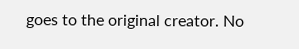goes to the original creator. No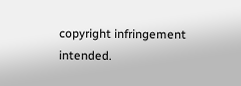copyright infringement intended.